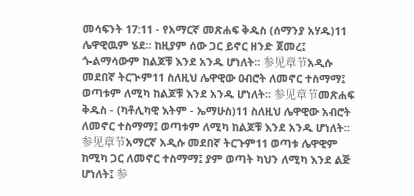መሳፍንት 17:11 - የአማርኛ መጽሐፍ ቅዱስ (ሰማንያ አሃዱ)11 ሌዋዊዉም ሄደ። ከዚያም ሰው ጋር ይኖር ዘንድ ጀመረ፤ ጐልማሳውም ከልጆቹ እንደ አንዱ ሆነለት። 参见章节አዲሱ መደበኛ ትርጒም11 ስለዚህ ሌዋዊው ዐብሮት ለመኖር ተስማማ፤ ወጣቱም ለሚካ ከልጆቹ እንደ አንዱ ሆነለት። 参见章节መጽሐፍ ቅዱስ - (ካቶሊካዊ እትም - ኤማሁስ)11 ስለዚህ ሌዋዊው አብሮት ለመኖር ተስማማ፤ ወጣቱም ለሚካ ከልጆቹ እንደ አንዱ ሆነለት። 参见章节አማርኛ አዲሱ መደበኛ ትርጉም11 ወጣቱ ሌዋዊም ከሚካ ጋር ለመኖር ተስማማ፤ ያም ወጣት ካህን ለሚካ እንደ ልጅ ሆነለት፤ 参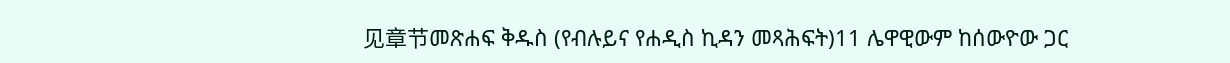见章节መጽሐፍ ቅዱስ (የብሉይና የሐዲስ ኪዳን መጻሕፍት)11 ሌዋዊውም ከሰውዮው ጋር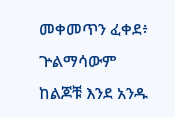መቀመጥን ፈቀደ፥ ጕልማሳውም ከልጆቹ እንደ አንዱ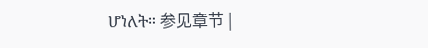ሆነለት። 参见章节 |